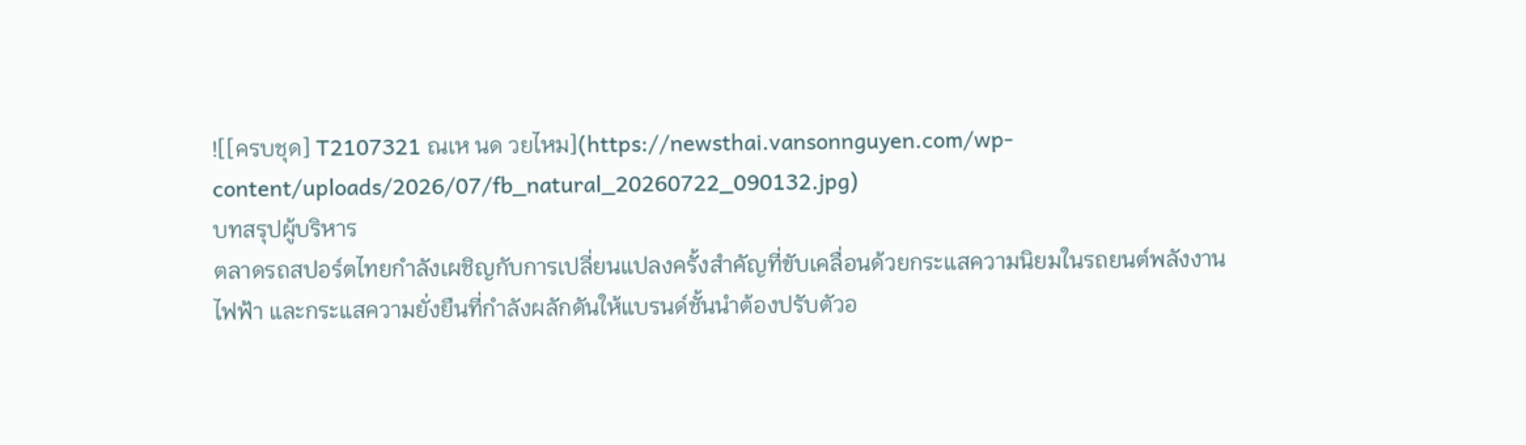![[ครบชุด] T2107321 ณเห นด วยไหม](https://newsthai.vansonnguyen.com/wp-content/uploads/2026/07/fb_natural_20260722_090132.jpg)
บทสรุปผู้บริหาร
ตลาดรถสปอร์ตไทยกำลังเผชิญกับการเปลี่ยนแปลงครั้งสำคัญที่ขับเคลื่อนด้วยกระแสความนิยมในรถยนต์พลังงานไฟฟ้า และกระแสความยั่งยืนที่กำลังผลักดันให้แบรนด์ชั้นนำต้องปรับตัวอ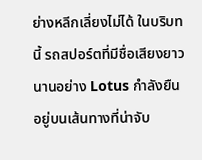ย่างหลีกเลี่ยงไม่ได้ ในบริบทนี้ รถสปอร์ตที่มีชื่อเสียงยาวนานอย่าง Lotus กำลังยืนอยู่บนเส้นทางที่น่าจับ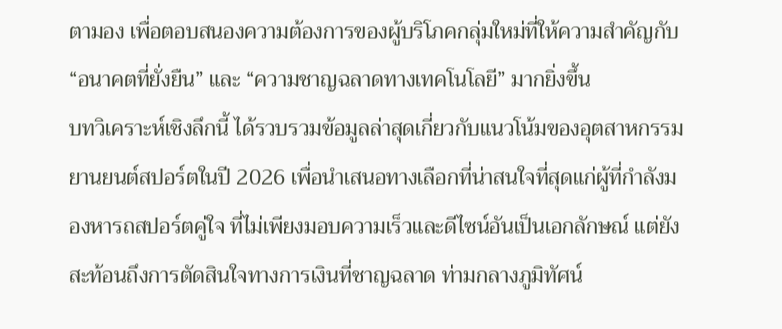ตามอง เพื่อตอบสนองความต้องการของผู้บริโภคกลุ่มใหม่ที่ให้ความสำคัญกับ “อนาคตที่ยั่งยืน” และ “ความชาญฉลาดทางเทคโนโลยี” มากยิ่งขึ้น
บทวิเคราะห์เชิงลึกนี้ ได้รวบรวมข้อมูลล่าสุดเกี่ยวกับแนวโน้มของอุตสาหกรรมยานยนต์สปอร์ตในปี 2026 เพื่อนำเสนอทางเลือกที่น่าสนใจที่สุดแก่ผู้ที่กำลังมองหารถสปอร์ตคู่ใจ ที่ไม่เพียงมอบความเร็วและดีไซน์อันเป็นเอกลักษณ์ แต่ยังสะท้อนถึงการตัดสินใจทางการเงินที่ชาญฉลาด ท่ามกลางภูมิทัศน์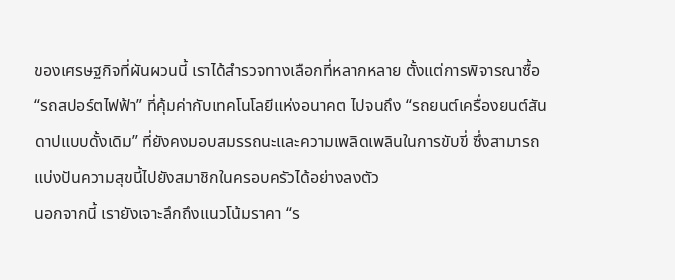ของเศรษฐกิจที่ผันผวนนี้ เราได้สำรวจทางเลือกที่หลากหลาย ตั้งแต่การพิจารณาซื้อ “รถสปอร์ตไฟฟ้า” ที่คุ้มค่ากับเทคโนโลยีแห่งอนาคต ไปจนถึง “รถยนต์เครื่องยนต์สันดาปแบบดั้งเดิม” ที่ยังคงมอบสมรรถนะและความเพลิดเพลินในการขับขี่ ซึ่งสามารถแบ่งปันความสุขนี้ไปยังสมาชิกในครอบครัวได้อย่างลงตัว
นอกจากนี้ เรายังเจาะลึกถึงแนวโน้มราคา “ร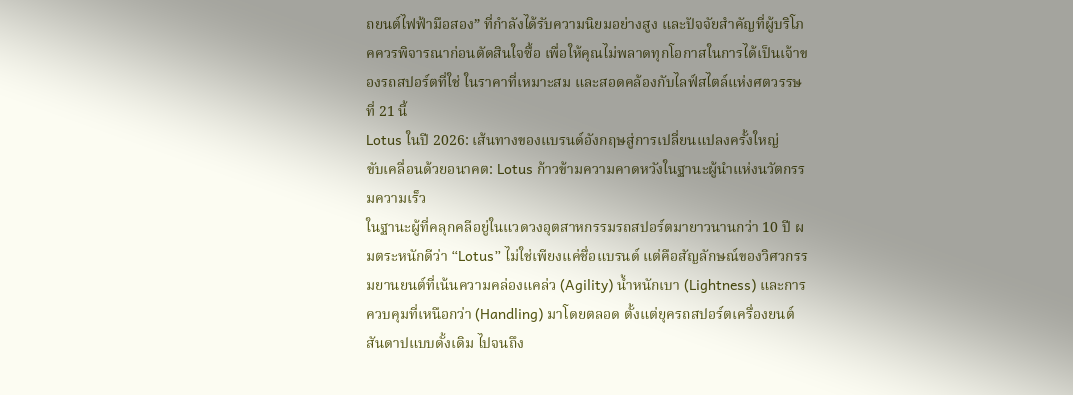ถยนต์ไฟฟ้ามือสอง” ที่กำลังได้รับความนิยมอย่างสูง และปัจจัยสำคัญที่ผู้บริโภคควรพิจารณาก่อนตัดสินใจซื้อ เพื่อให้คุณไม่พลาดทุกโอกาสในการได้เป็นเจ้าของรถสปอร์ตที่ใช่ ในราคาที่เหมาะสม และสอดคล้องกับไลฟ์สไตล์แห่งศตวรรษที่ 21 นี้
Lotus ในปี 2026: เส้นทางของแบรนด์อังกฤษสู่การเปลี่ยนแปลงครั้งใหญ่
ขับเคลื่อนด้วยอนาคต: Lotus ก้าวข้ามความคาดหวังในฐานะผู้นำแห่งนวัตกรรมความเร็ว
ในฐานะผู้ที่คลุกคลีอยู่ในแวดวงอุตสาหกรรมรถสปอร์ตมายาวนานกว่า 10 ปี ผมตระหนักดีว่า “Lotus” ไม่ใช่เพียงแค่ชื่อแบรนด์ แต่คือสัญลักษณ์ของวิศวกรรมยานยนต์ที่เน้นความคล่องแคล่ว (Agility) น้ำหนักเบา (Lightness) และการควบคุมที่เหนือกว่า (Handling) มาโดยตลอด ตั้งแต่ยุครถสปอร์ตเครื่องยนต์สันดาปแบบดั้งเดิม ไปจนถึง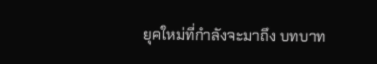ยุคใหม่ที่กำลังจะมาถึง บทบาท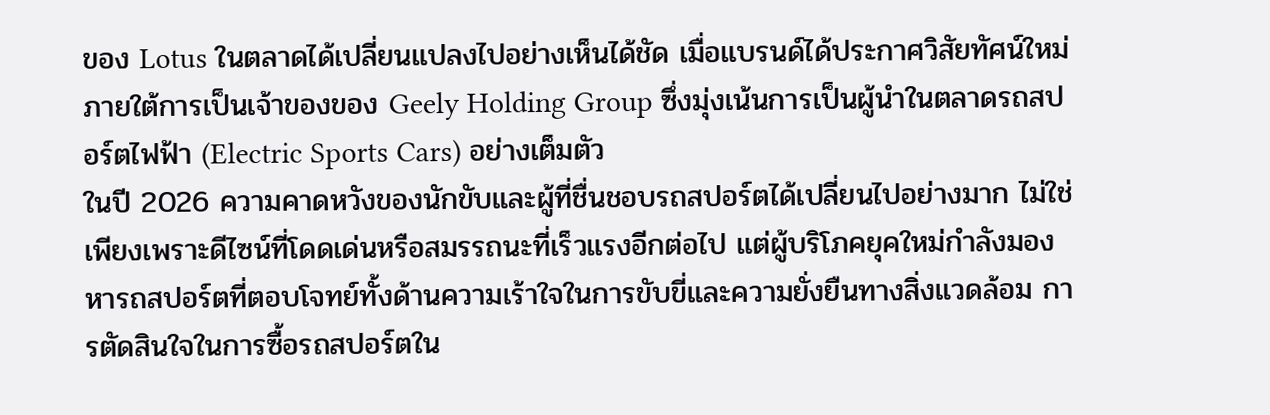ของ Lotus ในตลาดได้เปลี่ยนแปลงไปอย่างเห็นได้ชัด เมื่อแบรนด์ได้ประกาศวิสัยทัศน์ใหม่ภายใต้การเป็นเจ้าของของ Geely Holding Group ซึ่งมุ่งเน้นการเป็นผู้นำในตลาดรถสปอร์ตไฟฟ้า (Electric Sports Cars) อย่างเต็มตัว
ในปี 2026 ความคาดหวังของนักขับและผู้ที่ชื่นชอบรถสปอร์ตได้เปลี่ยนไปอย่างมาก ไม่ใช่เพียงเพราะดีไซน์ที่โดดเด่นหรือสมรรถนะที่เร็วแรงอีกต่อไป แต่ผู้บริโภคยุคใหม่กำลังมองหารถสปอร์ตที่ตอบโจทย์ทั้งด้านความเร้าใจในการขับขี่และความยั่งยืนทางสิ่งแวดล้อม การตัดสินใจในการซื้อรถสปอร์ตใน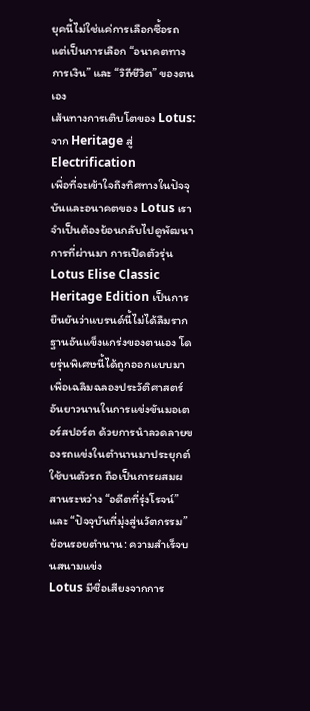ยุคนี้ไม่ใช่แค่การเลือกซื้อรถ แต่เป็นการเลือก “อนาคตทางการเงิน” และ “วิถีชีวิต” ของตนเอง
เส้นทางการเติบโตของ Lotus: จาก Heritage สู่ Electrification
เพื่อที่จะเข้าใจถึงทิศทางในปัจจุบันและอนาคตของ Lotus เราจำเป็นต้องย้อนกลับไปดูพัฒนาการที่ผ่านมา การเปิดตัวรุ่น Lotus Elise Classic Heritage Edition เป็นการยืนยันว่าแบรนด์นี้ไม่ได้ลืมรากฐานอันแข็งแกร่งของตนเอง โดยรุ่นพิเศษนี้ได้ถูกออกแบบมาเพื่อเฉลิมฉลองประวัติศาสตร์อันยาวนานในการแข่งขันมอเตอร์สปอร์ต ด้วยการนำลวดลายของรถแข่งในตำนานมาประยุกต์ใช้บนตัวรถ ถือเป็นการผสมผสานระหว่าง “อดีตที่รุ่งโรจน์” และ “ปัจจุบันที่มุ่งสู่นวัตกรรม”
ย้อนรอยตำนาน: ความสำเร็จบนสนามแข่ง
Lotus มีชื่อเสียงจากการ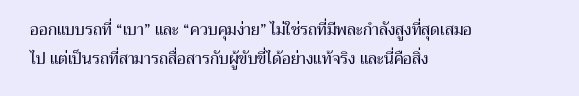ออกแบบรถที่ “เบา” และ “ควบคุมง่าย” ไม่ใช่รถที่มีพละกำลังสูงที่สุดเสมอไป แต่เป็นรถที่สามารถสื่อสารกับผู้ขับขี่ได้อย่างแท้จริง และนี่คือสิ่ง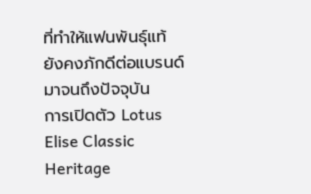ที่ทำให้แฟนพันธุ์แท้ยังคงภักดีต่อแบรนด์มาจนถึงปัจจุบัน
การเปิดตัว Lotus Elise Classic Heritage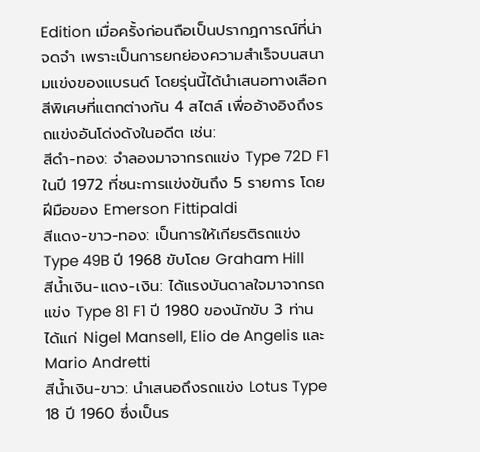Edition เมื่อครั้งก่อนถือเป็นปรากฏการณ์ที่น่าจดจำ เพราะเป็นการยกย่องความสำเร็จบนสนามแข่งของแบรนด์ โดยรุ่นนี้ได้นำเสนอทางเลือกสีพิเศษที่แตกต่างกัน 4 สไตล์ เพื่ออ้างอิงถึงรถแข่งอันโด่งดังในอดีต เช่น:
สีดำ-ทอง: จำลองมาจากรถแข่ง Type 72D F1 ในปี 1972 ที่ชนะการแข่งขันถึง 5 รายการ โดยฝีมือของ Emerson Fittipaldi
สีแดง-ขาว-ทอง: เป็นการให้เกียรติรถแข่ง Type 49B ปี 1968 ขับโดย Graham Hill
สีน้ำเงิน-แดง-เงิน: ได้แรงบันดาลใจมาจากรถแข่ง Type 81 F1 ปี 1980 ของนักขับ 3 ท่าน ได้แก่ Nigel Mansell, Elio de Angelis และ Mario Andretti
สีน้ำเงิน-ขาว: นำเสนอถึงรถแข่ง Lotus Type 18 ปี 1960 ซึ่งเป็นร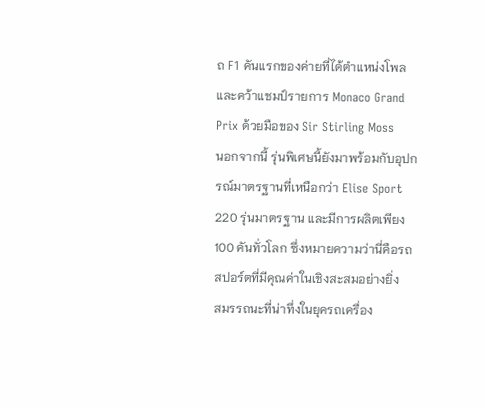ถ F1 คันแรกของค่ายที่ได้ตำแหน่งโพลและคว้าแชมป์รายการ Monaco Grand Prix ด้วยมือของ Sir Stirling Moss
นอกจากนี้ รุ่นพิเศษนี้ยังมาพร้อมกับอุปกรณ์มาตรฐานที่เหนือกว่า Elise Sport 220 รุ่นมาตรฐาน และมีการผลิตเพียง 100 คันทั่วโลก ซึ่งหมายความว่านี่คือรถสปอร์ตที่มีคุณค่าในเชิงสะสมอย่างยิ่ง
สมรรถนะที่น่าทึ่งในยุครถเครื่อง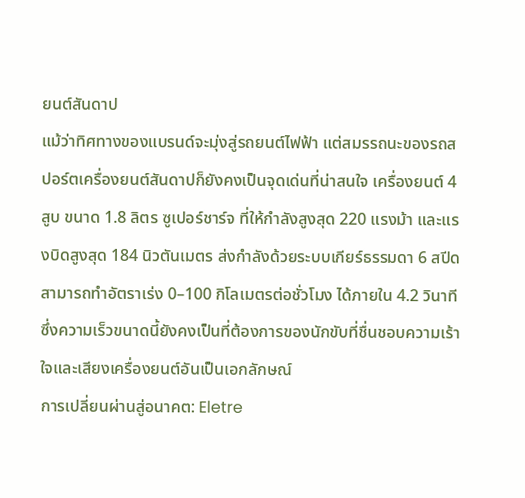ยนต์สันดาป
แม้ว่าทิศทางของแบรนด์จะมุ่งสู่รถยนต์ไฟฟ้า แต่สมรรถนะของรถสปอร์ตเครื่องยนต์สันดาปก็ยังคงเป็นจุดเด่นที่น่าสนใจ เครื่องยนต์ 4 สูบ ขนาด 1.8 ลิตร ซูเปอร์ชาร์จ ที่ให้กำลังสูงสุด 220 แรงม้า และแรงบิดสูงสุด 184 นิวตันเมตร ส่งกำลังด้วยระบบเกียร์ธรรมดา 6 สปีด สามารถทำอัตราเร่ง 0–100 กิโลเมตรต่อชั่วโมง ได้ภายใน 4.2 วินาที ซึ่งความเร็วขนาดนี้ยังคงเป็นที่ต้องการของนักขับที่ชื่นชอบความเร้าใจและเสียงเครื่องยนต์อันเป็นเอกลักษณ์
การเปลี่ยนผ่านสู่อนาคต: Eletre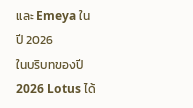และ Emeya ในปี 2026
ในบริบทของปี 2026 Lotus ได้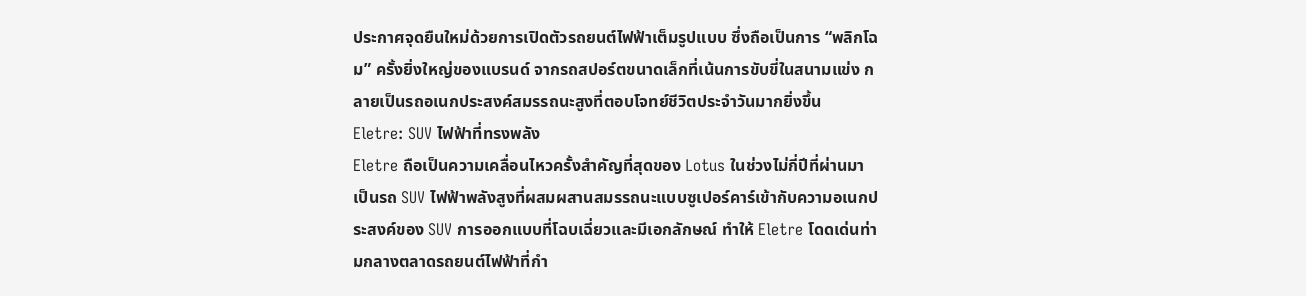ประกาศจุดยืนใหม่ด้วยการเปิดตัวรถยนต์ไฟฟ้าเต็มรูปแบบ ซึ่งถือเป็นการ “พลิกโฉม” ครั้งยิ่งใหญ่ของแบรนด์ จากรถสปอร์ตขนาดเล็กที่เน้นการขับขี่ในสนามแข่ง กลายเป็นรถอเนกประสงค์สมรรถนะสูงที่ตอบโจทย์ชีวิตประจำวันมากยิ่งขึ้น
Eletre: SUV ไฟฟ้าที่ทรงพลัง
Eletre ถือเป็นความเคลื่อนไหวครั้งสำคัญที่สุดของ Lotus ในช่วงไม่กี่ปีที่ผ่านมา เป็นรถ SUV ไฟฟ้าพลังสูงที่ผสมผสานสมรรถนะแบบซูเปอร์คาร์เข้ากับความอเนกประสงค์ของ SUV การออกแบบที่โฉบเฉี่ยวและมีเอกลักษณ์ ทำให้ Eletre โดดเด่นท่ามกลางตลาดรถยนต์ไฟฟ้าที่กำ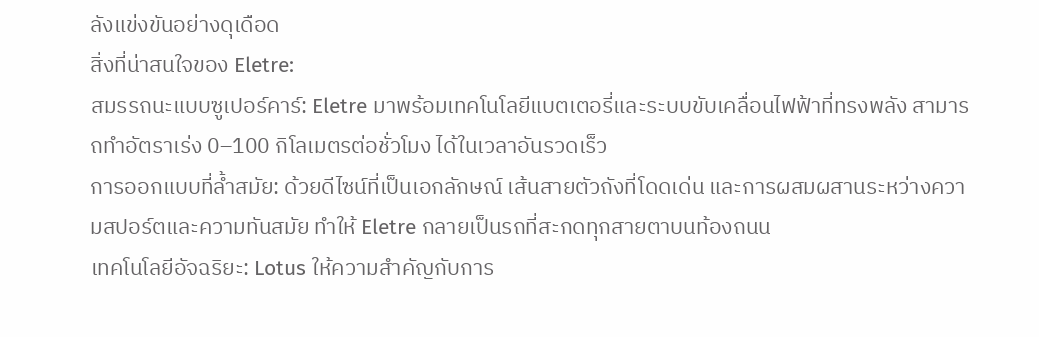ลังแข่งขันอย่างดุเดือด
สิ่งที่น่าสนใจของ Eletre:
สมรรถนะแบบซูเปอร์คาร์: Eletre มาพร้อมเทคโนโลยีแบตเตอรี่และระบบขับเคลื่อนไฟฟ้าที่ทรงพลัง สามารถทำอัตราเร่ง 0–100 กิโลเมตรต่อชั่วโมง ได้ในเวลาอันรวดเร็ว
การออกแบบที่ล้ำสมัย: ด้วยดีไซน์ที่เป็นเอกลักษณ์ เส้นสายตัวถังที่โดดเด่น และการผสมผสานระหว่างความสปอร์ตและความทันสมัย ทำให้ Eletre กลายเป็นรถที่สะกดทุกสายตาบนท้องถนน
เทคโนโลยีอัจฉริยะ: Lotus ให้ความสำคัญกับการ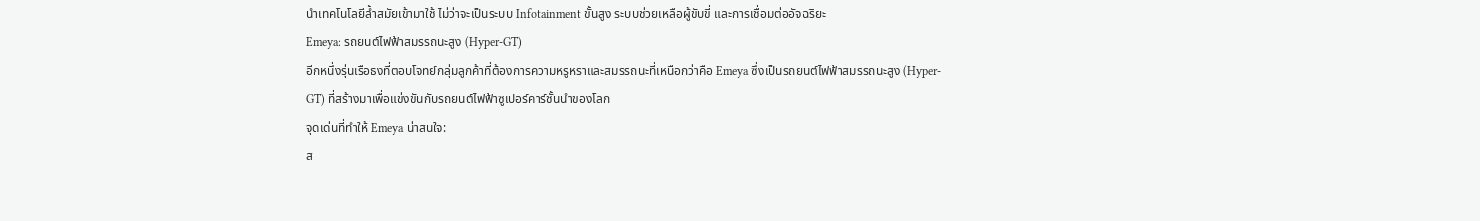นำเทคโนโลยีล้ำสมัยเข้ามาใช้ ไม่ว่าจะเป็นระบบ Infotainment ขั้นสูง ระบบช่วยเหลือผู้ขับขี่ และการเชื่อมต่ออัจฉริยะ
Emeya: รถยนต์ไฟฟ้าสมรรถนะสูง (Hyper-GT)
อีกหนึ่งรุ่นเรือธงที่ตอบโจทย์กลุ่มลูกค้าที่ต้องการความหรูหราและสมรรถนะที่เหนือกว่าคือ Emeya ซึ่งเป็นรถยนต์ไฟฟ้าสมรรถนะสูง (Hyper-GT) ที่สร้างมาเพื่อแข่งขันกับรถยนต์ไฟฟ้าซูเปอร์คาร์ชั้นนำของโลก
จุดเด่นที่ทำให้ Emeya น่าสนใจ:
ส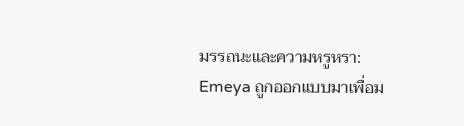มรรถนะและความหรูหรา: Emeya ถูกออกแบบมาเพื่อม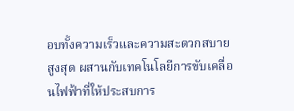อบทั้งความเร็วและความสะดวกสบายสูงสุด ผสานกับเทคโนโลยีการขับเคลื่อนไฟฟ้าที่ให้ประสบการ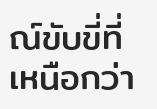ณ์ขับขี่ที่เหนือกว่า